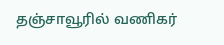தஞ்சாவூரில் வணிகர்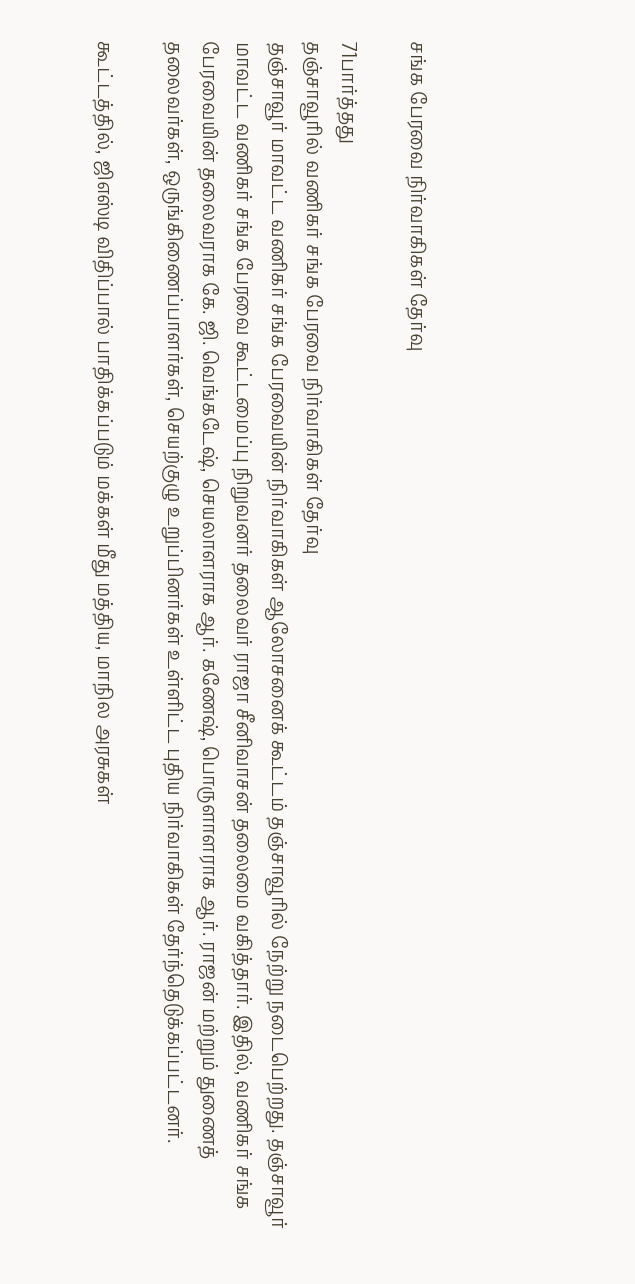சங்க பேரவை நிர்வாகிகள் தேர்வு

71பார்த்தது
தஞ்சாவூரில் வணிகர் சங்க பேரவை நிர்வாகிகள் தேர்வு
தஞ்சாவூர் மாவட்ட வணிகர் சங்க பேரவையின் நிர்வாகிகள் ஆலோசனைக் கூட்டம் தஞ்சாவூரில் நேற்று நடைபெற்றது. தஞ்சாவூர் மாவட்ட வணிகர் சங்க பேரவை கூட்டமைப்பு நிறுவனர் தலைவர் ராஜா சீனிவாசன் தலைமை வகித்தார். இதில், வணிகர் சங்க பேரவையின் தலைவராக கே. ஜி. வெங்கடேஷ், செயலாளராக ஆர். கணேஷ், பொருளாளராக ஆர். ராஜன் மற்றும் துணைத் தலைவர்கள், ஒருங்கிணைப்பாளர்கள், செயற்குழு உறுப்பினர்கள் உள்ளிட்ட புதிய நிர்வாகிகள் தேர்ந்தெடுக்கப்பட்டனர்.

கூட்டத்தில், ஜிஎஸ்டி விதிப்பால் பாதிக்கப்படும் மக்கள் மீது மத்திய, மாநில அரசுகள்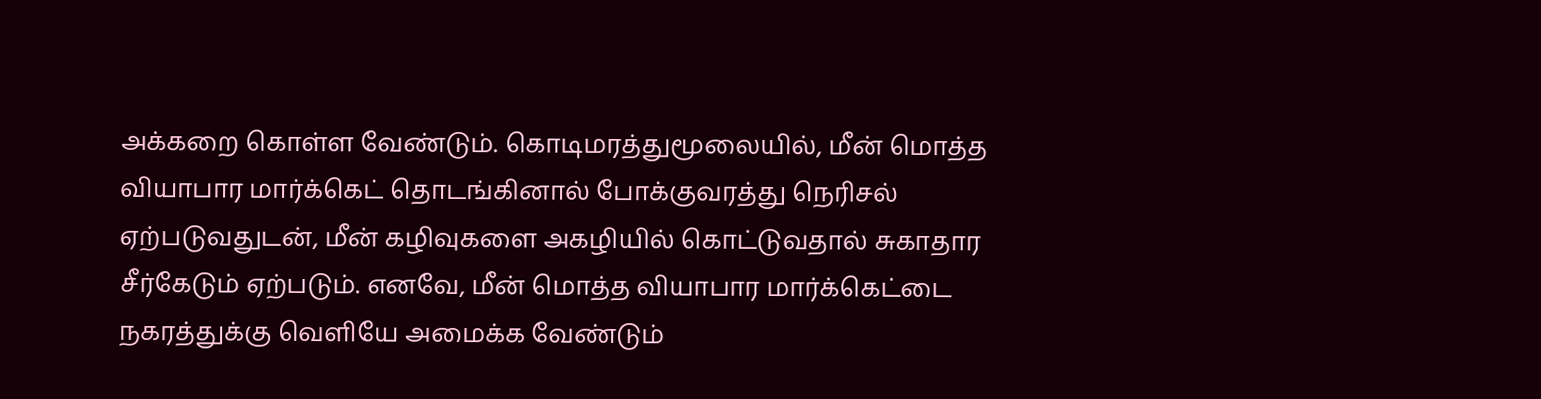அக்கறை கொள்ள வேண்டும். கொடிமரத்துமூலையில், மீன் மொத்த வியாபார மார்க்கெட் தொடங்கினால் போக்குவரத்து நெரிசல் ஏற்படுவதுடன், மீன் கழிவுகளை அகழியில் கொட்டுவதால் சுகாதார சீர்கேடும் ஏற்படும். எனவே, மீன் மொத்த வியாபார மார்க்கெட்டை நகரத்துக்கு வெளியே அமைக்க வேண்டும்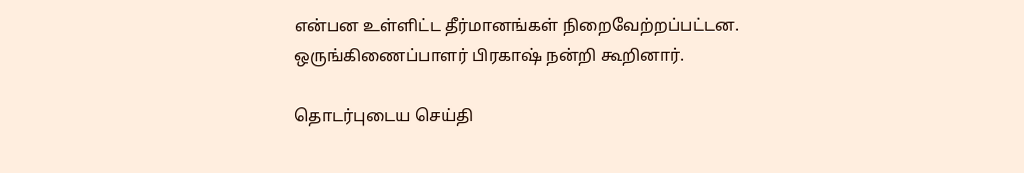என்பன உள்ளிட்ட தீர்மானங்கள் நிறைவேற்றப்பட்டன. ஒருங்கிணைப்பாளர் பிரகாஷ் நன்றி கூறினார்.

தொடர்புடைய செய்தி